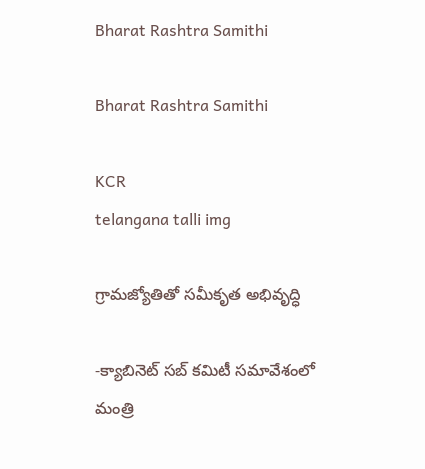Bharat Rashtra Samithi

Bharat Rashtra Samithi

KCR
telangana talli img

గ్రామజ్యోతితో సమీకృత అభివృద్ధి

-క్యాబినెట్ సబ్ కమిటీ సమావేశంలో మంత్రి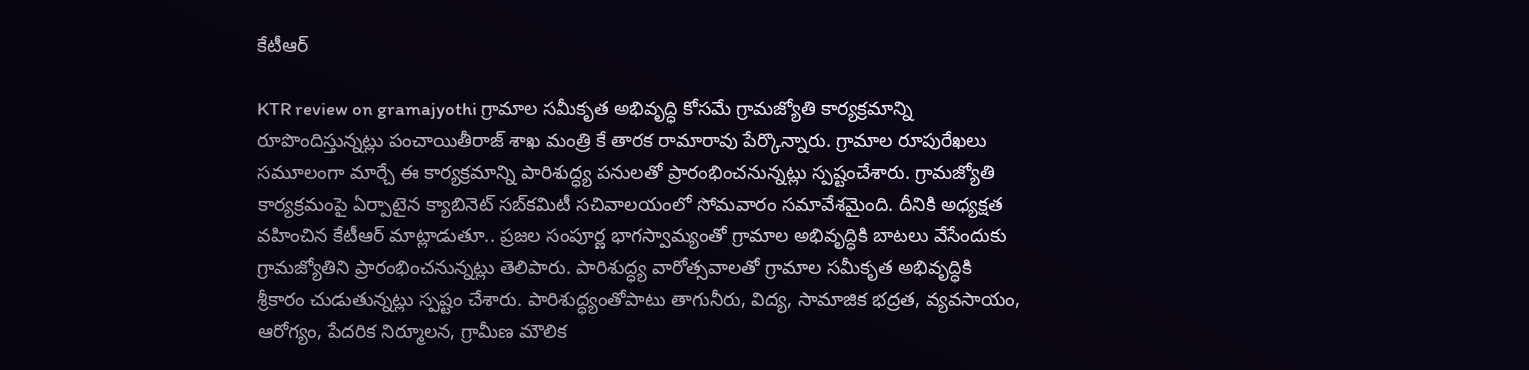కేటీఆర్

KTR review on gramajyothi గ్రామాల సమీకృత అభివృద్ధి కోసమే గ్రామజ్యోతి కార్యక్రమాన్ని రూపొందిస్తున్నట్లు పంచాయితీరాజ్ శాఖ మంత్రి కే తారక రామారావు పేర్కొన్నారు. గ్రామాల రూపురేఖలు సమూలంగా మార్చే ఈ కార్యక్రమాన్ని పారిశుద్ధ్య పనులతో ప్రారంభించనున్నట్లు స్పష్టంచేశారు. గ్రామజ్యోతి కార్యక్రమంపై ఏర్పాటైన క్యాబినెట్ సబ్‌కమిటీ సచివాలయంలో సోమవారం సమావేశమైంది. దీనికి అధ్యక్షత వహించిన కేటీఆర్ మాట్లాడుతూ.. ప్రజల సంపూర్ణ భాగస్వామ్యంతో గ్రామాల అభివృద్ధికి బాటలు వేసేందుకు గ్రామజ్యోతిని ప్రారంభించనున్నట్లు తెలిపారు. పారిశుద్ధ్య వారోత్సవాలతో గ్రామాల సమీకృత అభివృద్ధికి శ్రీకారం చుడుతున్నట్లు స్పష్టం చేశారు. పారిశుద్ధ్యంతోపాటు తాగునీరు, విద్య, సామాజిక భద్రత, వ్యవసాయం, ఆరోగ్యం, పేదరిక నిర్మూలన, గ్రామీణ మౌలిక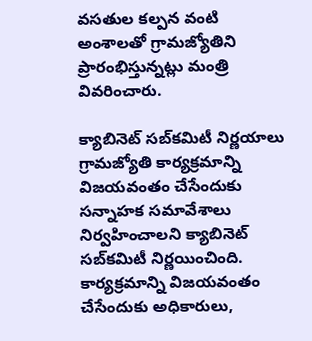వసతుల కల్పన వంటి అంశాలతో గ్రామజ్యోతిని ప్రారంభిస్తున్నట్లు మంత్రి వివరించారు.

క్యాబినెట్ సబ్‌కమిటీ నిర్ణయాలు గ్రామజ్యోతి కార్యక్రమాన్ని విజయవంతం చేసేందుకు సన్నాహక సమావేశాలు నిర్వహించాలని క్యాబినెట్ సబ్‌కమిటీ నిర్ణయించింది. కార్యక్రమాన్ని విజయవంతం చేసేందుకు అధికారులు,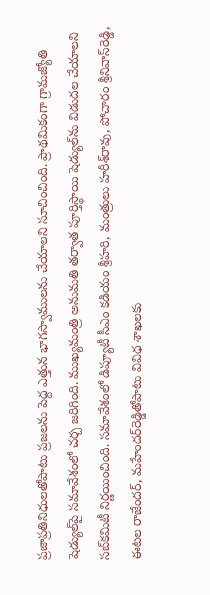ప్రజాప్రతినిధులతోపాటు ప్రజలను పెద్ద ఎత్తున భాగస్వాములను చేయాలని సూచించింది. ప్రాథమికంగా గ్రామజ్యోతి షెడ్యుల్‌పై సమావేశంలో చర్చ జరిగింది. ముఖ్యమంత్రి అనుమతి తర్వాత పూర్తిస్థాయి షెడ్యుల్‌ను విడుదల చేయాలని సబ్‌కమిటీ నిర్ణయించింది. సమావేశంలో డిప్యూటీ సీఎం కడియం శ్రీహరి, మంత్రులు హరీశ్‌రావు, పోచారం శ్రీనివాస్‌రెడ్డి, ఈటల రాజేందర్, మహేందర్‌రెడ్డితోపాటు వివిధ శాఖలకు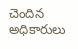చెందిన అధికారులు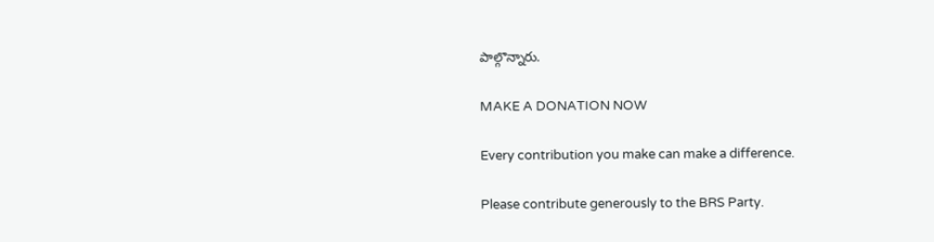పాల్గొన్నారు.

MAKE A DONATION NOW

Every contribution you make can make a difference.

Please contribute generously to the BRS Party.